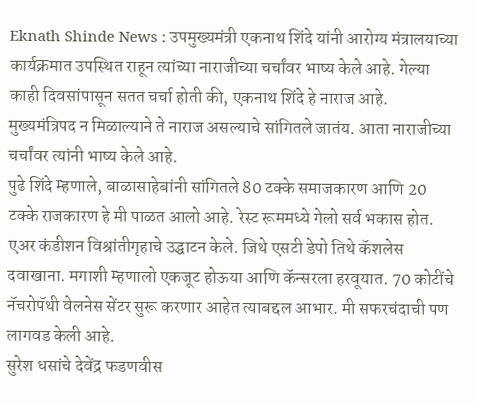Eknath Shinde News : उपमुख्यमंत्री एकनाथ शिंदे यांनी आरोग्य मंत्रालयाच्या कार्यक्रमात उपस्थित राहून त्यांच्या नाराजीच्या चर्चांवर भाष्य केले आहे. गेल्या काही दिवसांपासून सतत चर्चा होती की, एकनाथ शिंदे हे नाराज आहे. मुख्यमंत्रिपद न मिळाल्याने ते नाराज असल्याचे सांगितले जातंय. आता नाराजीच्या चर्चांवर त्यांनी भाष्य केले आहे.
पुढे शिंदे म्हणाले, बाळासाहेबांनी सांगितले 80 टक्के समाजकारण आणि 20 टक्के राजकारण हे मी पाळत आलो आहे. रेस्ट रूममध्ये गेलो सर्व भकास होत. एअर कंडीशन विश्रांतीगृहाचे उद्घाटन केले. जिथे एसटी डेपो तिथे कॅशलेस दवाखाना. मगाशी म्हणालो एकजूट होऊया आणि कॅन्सरला हरवूयात. 70 कोटींचे नॅचरोपॅथी वेलनेस सेंटर सुरू करणार आहेत त्याबद्दल आभार. मी सफरचंदाची पण लागवड केली आहे.
सुरेश धसांचे देवेंद्र फडणवीस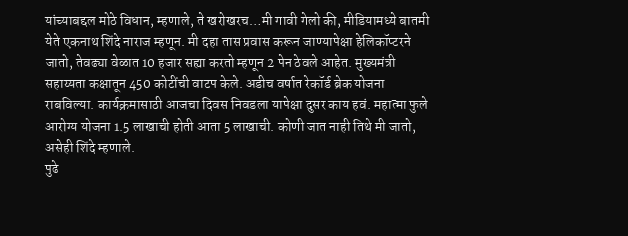यांच्याबद्दल मोठे विधान, म्हणाले, ते खरोखरच…मी गावी गेलो की, मीडियामध्ये बातमी येते एकनाथ शिंदे नाराज म्हणून. मी दहा तास प्रवास करून जाण्यापेक्षा हेलिकॉप्टरने जातो, तेवढ्या वेळात 10 हजार सह्या करतो म्हणून 2 पेन ठेवले आहेत. मुख्यमंत्री सहाय्यता कक्षातून 450 कोटींची वाटप केले. अडीच वर्षात रेकॉर्ड ब्रेक योजना राबविल्या. कार्यक्रमासाठी आजचा दिवस निवडला यापेक्षा दुसर काय हवं. महात्मा फुले आरोग्य योजना 1.5 लाखाची होती आता 5 लाखाची. कोणी जात नाही तिथे मी जातो, असेही शिंदे म्हणाले.
पुढे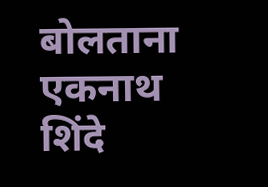बोलताना एकनाथ शिंदे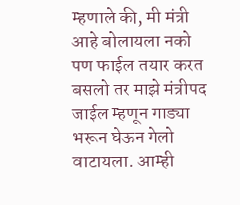म्हणाले की, मी मंत्री आहे बोलायला नको पण फाईल तयार करत बसलो तर माझे मंत्रीपद जाईल म्हणून गाड्या भरून घेऊन गेलो वाटायला. आम्ही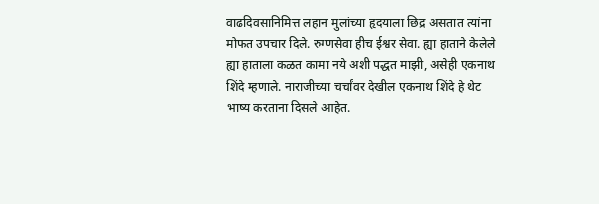वाढदिवसानिमित्त लहान मुलांच्या हृदयाला छिद्र असतात त्यांना मोफत उपचार दिले. रुग्णसेवा हीच ईश्वर सेवा. ह्या हाताने केलेले ह्या हाताला कळत कामा नये अशी पद्धत माझी, असेही एकनाथ शिंदे म्हणाले. नाराजीच्या चर्चांवर देखील एकनाथ शिंदे हे थेट भाष्य करताना दिसले आहेत.